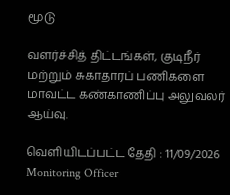மூடு

வளர்ச்சித் திட்டங்கள், குடிநீர் மற்றும் சுகாதாரப் பணிகளை மாவட்ட கண்காணிப்பு அலுவலர் ஆய்வு.

வெளியிடப்பட்ட தேதி : 11/09/2026
Monitoring Officer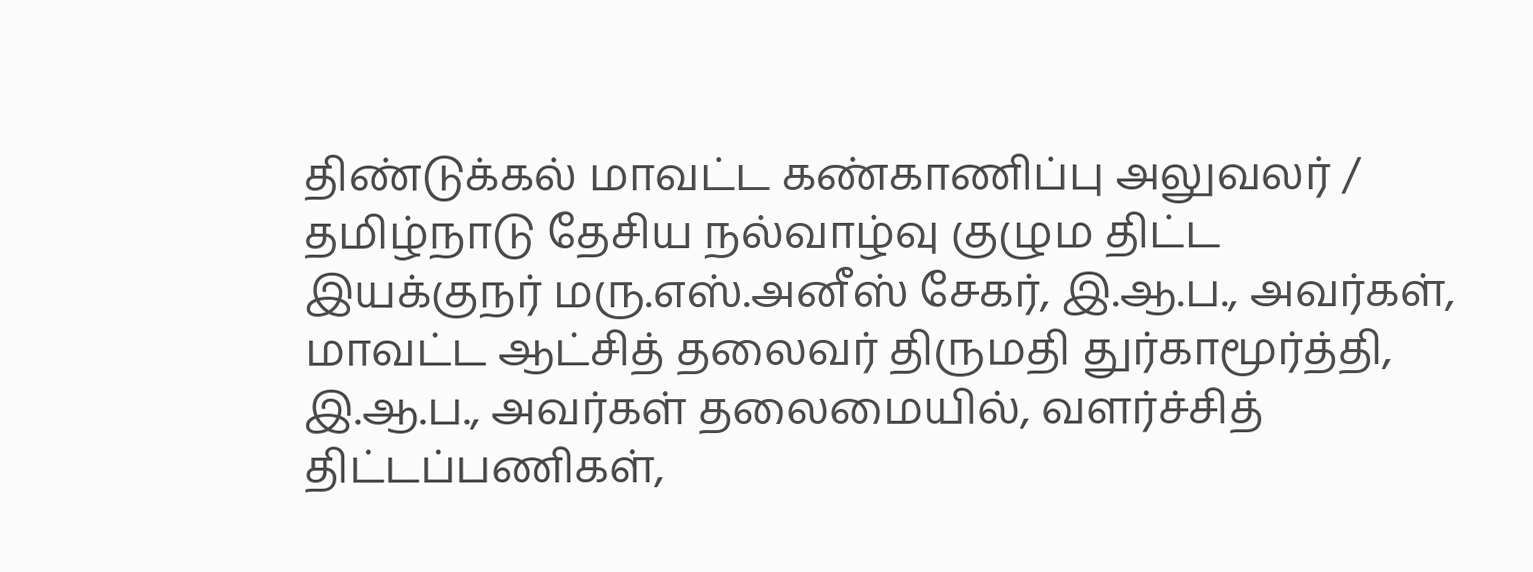திண்டுக்கல் மாவட்ட கண்காணிப்பு அலுவலர் / தமிழ்நாடு தேசிய நல்வாழ்வு குழும திட்ட இயக்குநர் மரு.எஸ்.அனீஸ் சேகர், இ.ஆ.ப., அவர்கள், மாவட்ட ஆட்சித் தலைவர் திருமதி துர்காமூர்த்தி, இ.ஆ.ப., அவர்கள் தலைமையில், வளர்ச்சித் திட்டப்பணிகள்,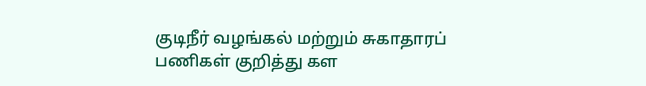குடிநீர் வழங்கல் மற்றும் சுகாதாரப் பணிகள் குறித்து கள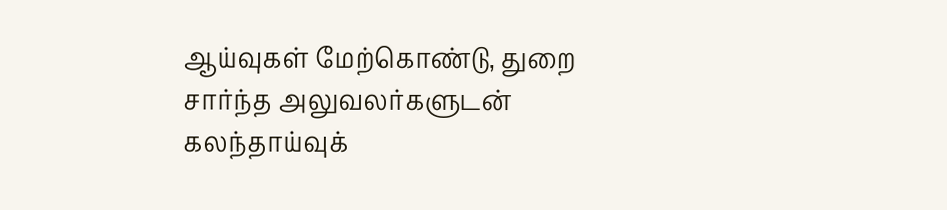ஆய்வுகள் மேற்கொண்டு, துறை சார்ந்த அலுவலர்களுடன் கலந்தாய்வுக்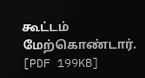கூட்டம் மேற்கொண்டார். [PDF 199KB]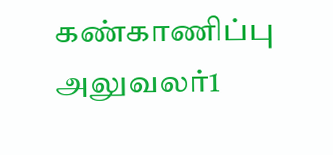கண்காணிப்பு அலுவலர்1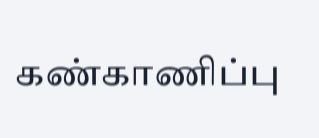கண்காணிப்பு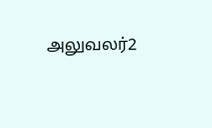அலுவலர்2